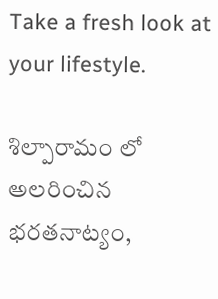Take a fresh look at your lifestyle.

శిల్పారామం లో అలరించిన భరతనాట్యం,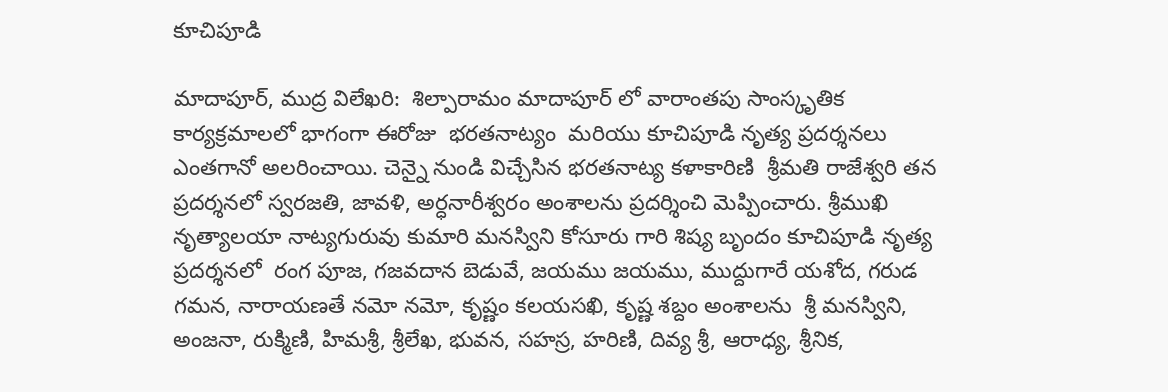కూచిపూడి

మాదాపూర్, ముద్ర విలేఖరి:  శిల్పారామం మాదాపూర్ లో వారాంతపు సాంస్కృతిక కార్యక్రమాలలో భాగంగా ఈరోజు  భరతనాట్యం  మరియు కూచిపూడి నృత్య ప్రదర్శనలు ఎంతగానో అలరించాయి. చెన్నై నుండి విచ్చేసిన భరతనాట్య కళాకారిణి  శ్రీమతి రాజేశ్వరి తన ప్రదర్శనలో స్వరజతి, జావళి, అర్ధనారీశ్వరం అంశాలను ప్రదర్శించి మెప్పించారు. శ్రీముఖి నృత్యాలయా నాట్యగురువు కుమారి మనస్విని కోసూరు గారి శిష్య బృందం కూచిపూడి నృత్య ప్రదర్శనలో  రంగ పూజ, గజవదాన బెడువే, జయము జయము, ముద్దుగారే యశోద, గరుడ గమన, నారాయణతే నమో నమో, కృష్ణం కలయసఖి, కృష్ణ శబ్దం అంశాలను  శ్రీ మనస్విని, అంజనా, రుక్మిణి, హిమశ్రీ, శ్రీలేఖ, భువన, సహస్ర, హరిణి, దివ్య శ్రీ, ఆరాధ్య, శ్రీనిక,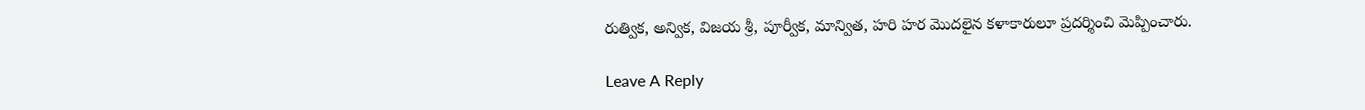రుత్విక, అన్విక, విజయ శ్రీ, పూర్వీక, మాన్విత, హరి హర మొదలైన కళాకారులూ ప్రదర్శించి మెప్పించారు.

Leave A Reply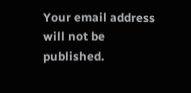Your email address will not be published.